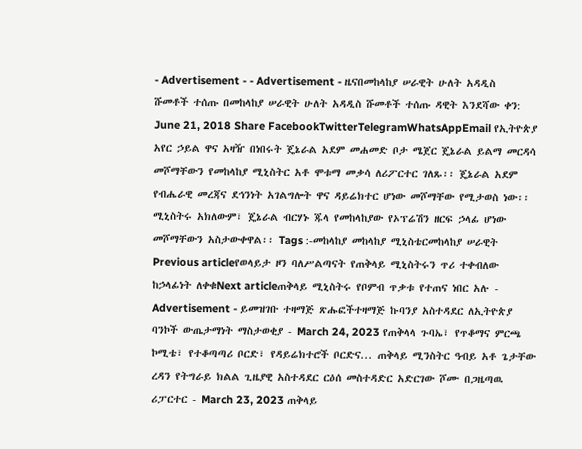- Advertisement - - Advertisement - ዜናበመከላከያ ሠራዊት ሁለት አዳዲስ ሹመቶች ተሰጡ በመከላከያ ሠራዊት ሁለት አዳዲስ ሹመቶች ተሰጡ ዳዊት እንደሻው ቀን: June 21, 2018 Share FacebookTwitterTelegramWhatsAppEmail የኢትዮጵያ አየር ኃይል ዋና አዛዥ በነበሩት ጄኔራል አደም መሐመድ ቦታ ሜጀር ጄኔራል ይልማ መርዳሳ መሾማቸውን የመከላከያ ሚኒስትር አቶ ሞቱማ መቃሳ ለሪፖርተር ገለጹ፡፡ ጄኔራል አደም የብሔራዊ መረጃና ደኅንነት አገልግሎት ዋና ዳይሬክተር ሆነው መሾማቸው የሚታወስ ነው፡፡ ሚኒስትሩ አክለውም፣ ጄኔራል ብርሃኑ ጁላ የመከላከያው የኦፕሬሽን ዘርፍ ኃላፊ ሆነው መሾማቸውን አስታውቀዋል፡፡ Tags :-መከላከያ መከላከያ ሚኒስቴርመከላከያ ሠራዊት Previous articleየወላይታ ዞን ባለሥልጣናት የጠቅላይ ሚኒስትሩን ጥሪ ተቀብለው ከኃላፊነት ለቀቁNext articleጠቅላይ ሚኒስትሩ የቦምብ ጥቃቱ የተጠና ነበር አሉ - Advertisement - ይመዝገቡ ተዛማጅ ጽሑፎችተዛማጅ ኩባንያ አስተዳደር ለኢትዮጵያ ባንኮች ውጤታማነት ማስታወቂያ - March 24, 2023 የጠቅላላ ጉባኤ፣ የጥቆማና ምርጫ ኮሚቴ፣ የተቆጣጣሪ ቦርድ፣ የዳይሬክተሮች ቦርድና... ጠቅላይ ሚንስትር ዓብይ አቶ ጌታቸው ረዳን የትግራይ ክልል ጊዜያዊ አስተዳደር ርዕሰ መስተዳድር አድርገው ሾሙ በጋዜጣዉ ሪፓርተር - March 23, 2023 ጠቅላይ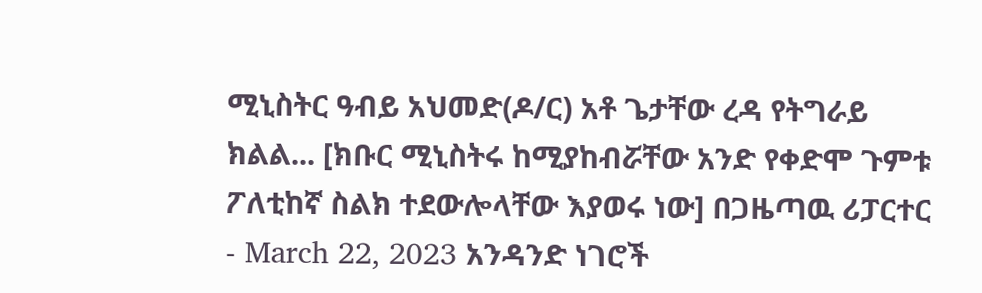ሚኒስትር ዓብይ አህመድ(ዶ/ር) አቶ ጌታቸው ረዳ የትግራይ ክልል... [ክቡር ሚኒስትሩ ከሚያከብሯቸው አንድ የቀድሞ ጉምቱ ፖለቲከኛ ስልክ ተደውሎላቸው እያወሩ ነው] በጋዜጣዉ ሪፓርተር - March 22, 2023 አንዳንድ ነገሮች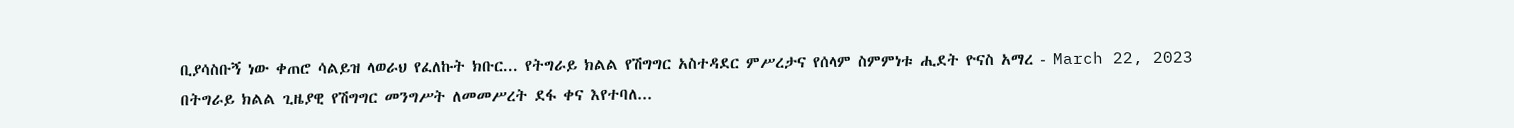ቢያሳስቡኝ ነው ቀጠሮ ሳልይዝ ላወራህ የፈለኩት ክቡር... የትግራይ ክልል የሽግግር አስተዳደር ምሥረታና የሰላም ስምምነቱ ሒደት ዮናስ አማረ - March 22, 2023 በትግራይ ክልል ጊዜያዊ የሽግግር መንግሥት ለመመሥረት ደፋ ቀና እየተባለ...